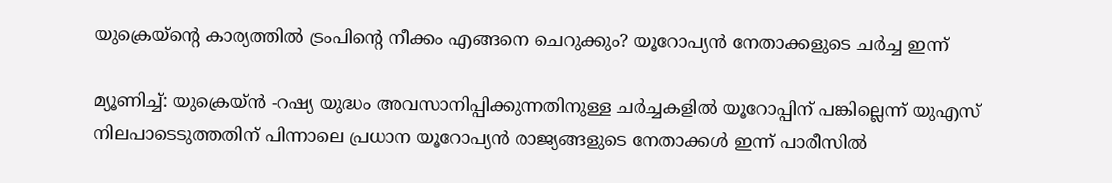യുക്രെയ്‌ന്റെ കാര്യത്തില്‍ ട്രംപിന്റെ നീക്കം എങ്ങനെ ചെറുക്കും? യൂറോപ്യന്‍ നേതാക്കളുടെ ചര്‍ച്ച ഇന്ന്

മ്യൂണിച്ച്: യുക്രെയ്ന്‍ -റഷ്യ യുദ്ധം അവസാനിപ്പിക്കുന്നതിനുള്ള ചര്‍ച്ചകളില്‍ യൂറോപ്പിന് പങ്കില്ലെന്ന് യുഎസ് നിലപാടെടുത്തതിന് പിന്നാലെ പ്രധാന യൂറോപ്യന്‍ രാജ്യങ്ങളുടെ നേതാക്കള്‍ ഇന്ന് പാരീസില്‍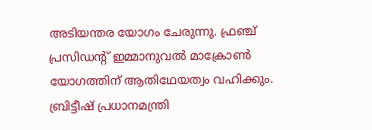അടിയന്തര യോഗം ചേരുന്നു. ഫ്രഞ്ച് പ്രസിഡന്റ് ഇമ്മാനുവല്‍ മാക്രോണ്‍ യോഗത്തിന് ആതിഥേയത്വം വഹിക്കും. ബ്രിട്ടീഷ് പ്രധാനമന്ത്രി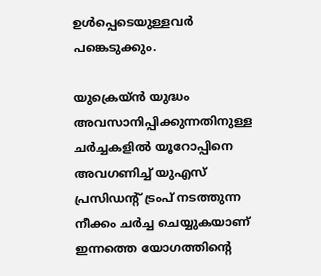ഉള്‍പ്പെടെയുള്ളവര്‍ പങ്കെടുക്കും.

യുക്രെയ്ന്‍ യുദ്ധം അവസാനിപ്പിക്കുന്നതിനുള്ള ചര്‍ച്ചകളില്‍ യൂറോപ്പിനെ അവഗണിച്ച് യുഎസ് പ്രസിഡന്റ് ട്രംപ് നടത്തുന്ന നീക്കം ചര്‍ച്ച ചെയ്യുകയാണ് ഇന്നത്തെ യോഗത്തിന്റെ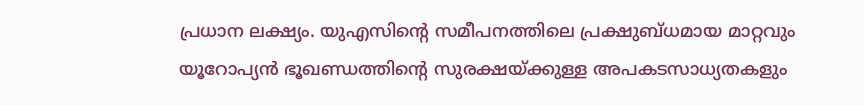പ്രധാന ലക്ഷ്യം. യുഎസിന്റെ സമീപനത്തിലെ പ്രക്ഷുബ്ധമായ മാറ്റവും യൂറോപ്യന്‍ ഭൂഖണ്ഡത്തിന്റെ സുരക്ഷയ്ക്കുള്ള അപകടസാധ്യതകളും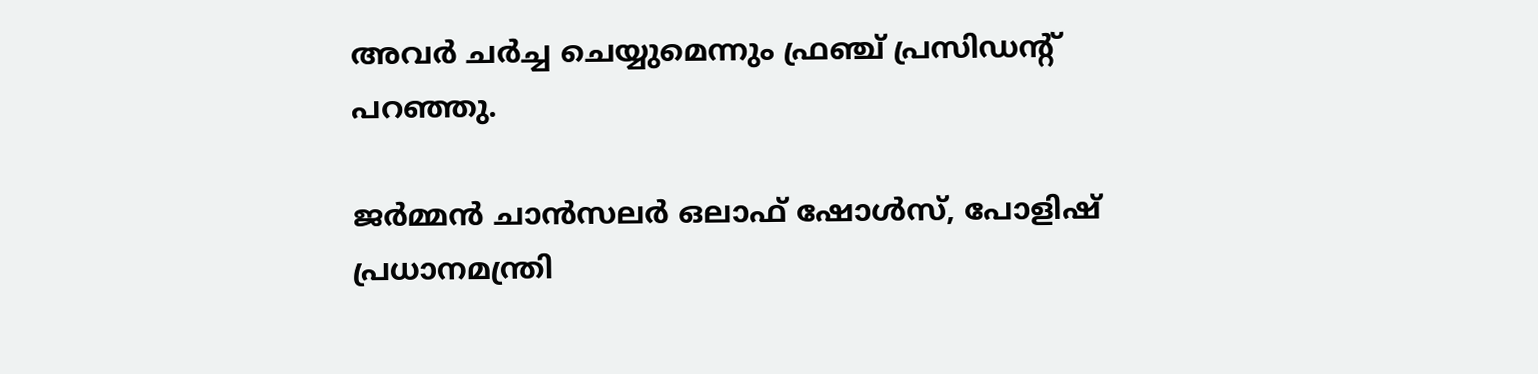അവര്‍ ചര്‍ച്ച ചെയ്യുമെന്നും ഫ്രഞ്ച് പ്രസിഡന്റ് പറഞ്ഞു.

ജര്‍മ്മന്‍ ചാന്‍സലര്‍ ഒലാഫ് ഷോള്‍സ്, പോളിഷ് പ്രധാനമന്ത്രി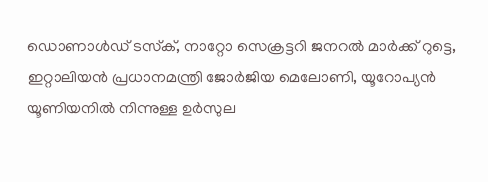ഡൊണാള്‍ഡ് ടസ്‌ക്, നാറ്റോ സെക്രട്ടറി ജനറല്‍ മാര്‍ക്ക് റുട്ടെ, ഇറ്റാലിയന്‍ പ്രധാനമന്ത്രി ജോര്‍ജിയ മെലോണി, യൂറോപ്യന്‍ യൂണിയനില്‍ നിന്നുള്ള ഉര്‍സുല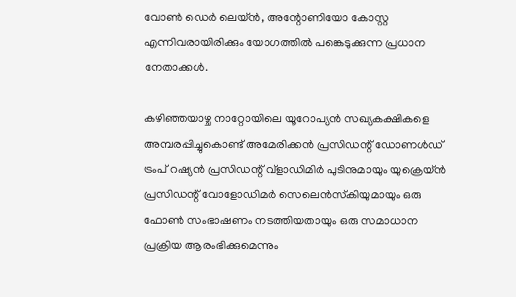വോണ്‍ ഡെര്‍ ലെയ്ന്‍, അന്റോണിയോ കോസ്റ്റ എന്നിവരായിരിക്കും യോഗത്തില്‍ പങ്കെടുക്കുന്ന പ്രധാന നേതാക്കള്‍.

കഴിഞ്ഞയാഴ്ച നാറ്റോയിലെ യൂറോപ്യന്‍ സഖ്യകക്ഷികളെ അമ്പരപ്പിച്ചുകൊണ്ട് അമേരിക്കന്‍ പ്രസിഡന്റ് ഡോണള്‍ഡ് ട്രംപ് റഷ്യന്‍ പ്രസിഡന്റ് വ്ളാഡിമിര്‍ പുടിനുമായും യുക്രെയ്ന്‍ പ്രസിഡന്റ് വോളോഡിമര്‍ സെലെന്‍സ്‌കിയുമായും ഒരു ഫോണ്‍ സംഭാഷണം നടത്തിയതായും ഒരു സമാധാന പ്രക്രിയ ആരംഭിക്കുമെന്നും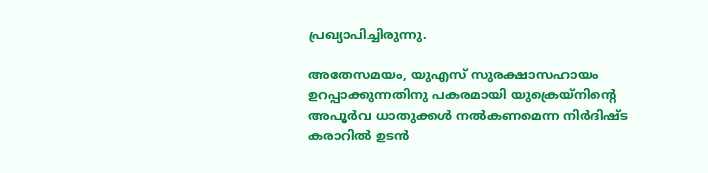പ്രഖ്യാപിച്ചിരുന്നു.

അതേസമയം, യുഎസ് സുരക്ഷാസഹായം ഉറപ്പാക്കുന്നതിനു പകരമായി യുക്രെയ്‌നിന്റെ അപൂര്‍വ ധാതുക്കള്‍ നല്‍കണമെന്ന നിര്‍ദിഷ്ട കരാറില്‍ ഉടന്‍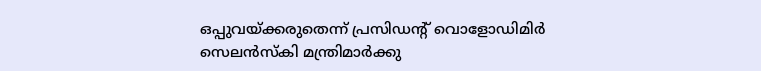ഒപ്പുവയ്ക്കരുതെന്ന് പ്രസിഡന്റ് വൊളോഡിമിര്‍ സെലന്‍സ്‌കി മന്ത്രിമാര്‍ക്കു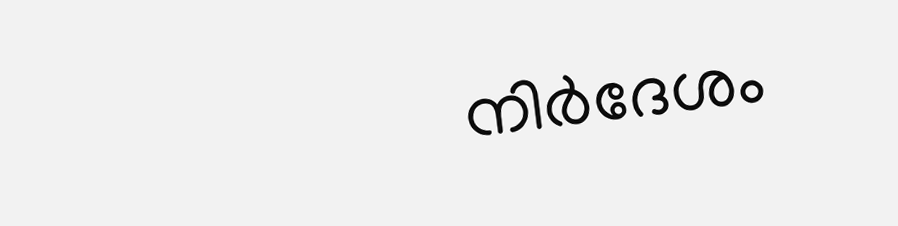നിര്‍ദേശം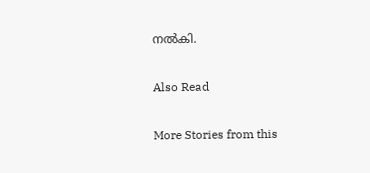നല്‍കി.

Also Read

More Stories from this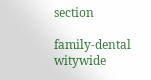section

family-dental
witywide